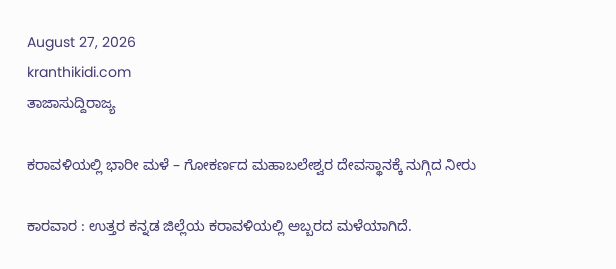August 27, 2026
kranthikidi.com
ತಾಜಾಸುದ್ದಿರಾಜ್ಯ

ಕರಾವಳಿಯಲ್ಲಿ ಭಾರೀ ಮಳೆ – ಗೋಕರ್ಣದ ಮಹಾಬಲೇಶ್ವರ ದೇವಸ್ಥಾನಕ್ಕೆ ನುಗ್ಗಿದ ನೀರು

ಕಾರವಾರ : ಉತ್ತರ ಕನ್ನಡ ಜಿಲ್ಲೆಯ ಕರಾವಳಿಯಲ್ಲಿ ಅಬ್ಬರದ ಮಳೆಯಾಗಿದೆ.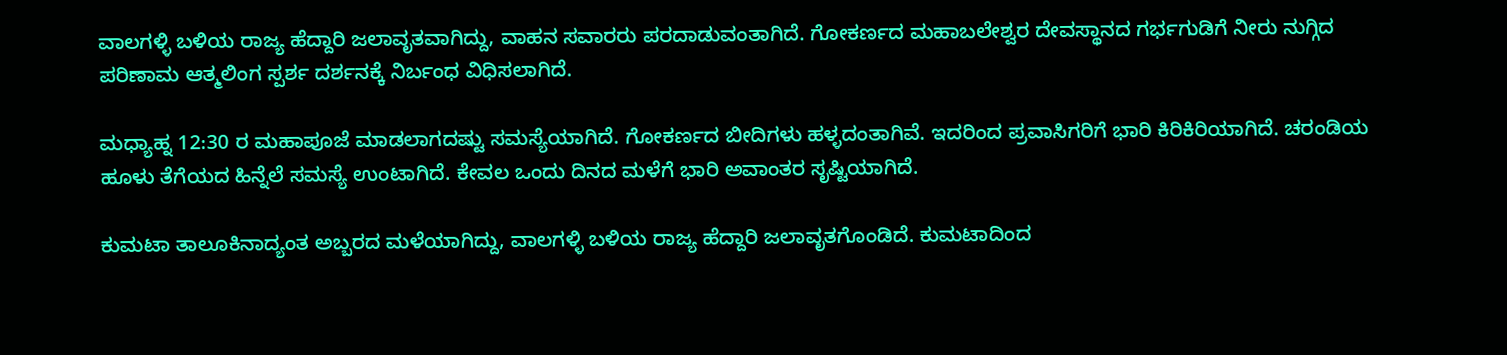ವಾಲಗಳ್ಳಿ ಬಳಿಯ ರಾಜ್ಯ ಹೆದ್ದಾರಿ ಜಲಾವೃತವಾಗಿದ್ದು, ವಾಹನ ಸವಾರರು ಪರದಾಡುವಂತಾಗಿದೆ. ಗೋಕರ್ಣದ ಮಹಾಬಲೇಶ್ವರ ದೇವಸ್ಥಾನದ ಗರ್ಭಗುಡಿಗೆ ನೀರು ನುಗ್ಗಿದ ಪರಿಣಾಮ ಆತ್ಮಲಿಂಗ ಸ್ಪರ್ಶ ದರ್ಶನಕ್ಕೆ ನಿರ್ಬಂಧ ವಿಧಿಸಲಾಗಿದೆ.

ಮಧ್ಯಾಹ್ನ 12:30 ರ ಮಹಾಪೂಜೆ ಮಾಡಲಾಗದಷ್ಟು ಸಮಸ್ಯೆಯಾಗಿದೆ. ಗೋಕರ್ಣದ ಬೀದಿಗಳು ಹಳ್ಳದಂತಾಗಿವೆ. ಇದರಿಂದ ಪ್ರವಾಸಿಗರಿಗೆ ಭಾರಿ ಕಿರಿಕಿರಿಯಾಗಿದೆ. ಚರಂಡಿಯ ಹೂಳು ತೆಗೆಯದ ಹಿನ್ನೆಲೆ ಸಮಸ್ಯೆ ಉಂಟಾಗಿದೆ. ಕೇವಲ ಒಂದು ದಿನದ ಮಳೆಗೆ ಭಾರಿ ಅವಾಂತರ ಸೃಷ್ಟಿಯಾಗಿದೆ.

ಕುಮಟಾ ತಾಲೂಕಿನಾದ್ಯಂತ ಅಬ್ಬರದ ಮಳೆಯಾಗಿದ್ದು, ವಾಲಗಳ್ಳಿ ಬಳಿಯ ರಾಜ್ಯ ಹೆದ್ದಾರಿ ಜಲಾವೃತಗೊಂಡಿದೆ. ಕುಮಟಾದಿಂದ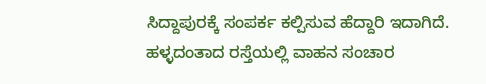ಸಿದ್ದಾಪುರಕ್ಕೆ ಸಂಪರ್ಕ ಕಲ್ಪಿಸುವ ಹೆದ್ದಾರಿ ಇದಾಗಿದೆ. ಹಳ್ಳದಂತಾದ ರಸ್ತೆಯಲ್ಲಿ ವಾಹನ ಸಂಚಾರ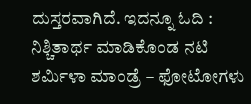ದುಸ್ತರವಾಗಿದೆ. ಇದನ್ನೂ ಓದಿ : ನಿಶ್ಚಿತಾರ್ಥ ಮಾಡಿಕೊಂಡ ನಟಿ ಶರ್ಮಿಳಾ ಮಾಂಡ್ರೆ – ಫೋಟೋಗಳು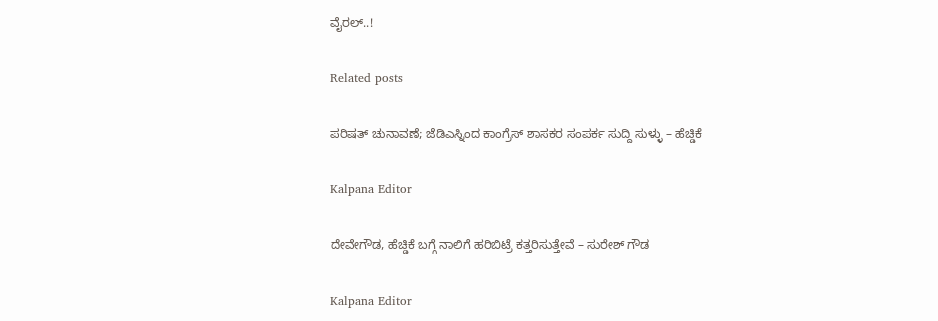ವೈರಲ್..!

Related posts

ಪರಿಷತ್ ಚುನಾವಣೆ; ಜೆಡಿಎಸ್ನಿಂದ ಕಾಂಗ್ರೆಸ್ ಶಾಸಕರ ಸಂಪರ್ಕ ಸುದ್ದಿ ಸುಳ್ಳು – ಹೆಚ್ಡಿಕೆ

Kalpana Editor

ದೇವೇಗೌಡ, ಹೆಚ್ಡಿಕೆ ಬಗ್ಗೆ ನಾಲಿಗೆ ಹರಿಬಿಟ್ರೆ ಕತ್ತರಿಸುತ್ತೇವೆ – ಸುರೇಶ್ ಗೌಡ

Kalpana Editor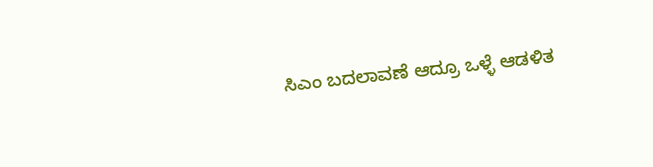ಸಿಎಂ ಬದಲಾವಣೆ ಆದ್ರೂ ಒಳ್ಳೆ ಆಡಳಿತ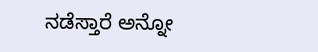ನಡೆಸ್ತಾರೆ ಅನ್ನೋ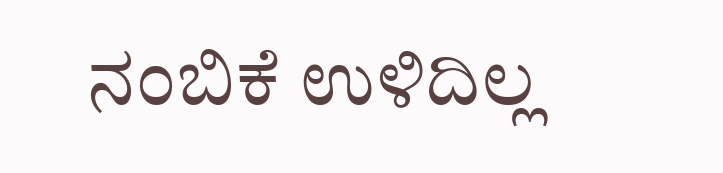ನಂಬಿಕೆ ಉಳಿದಿಲ್ಲ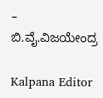– ಬಿ.ವೈ.ವಿಜಯೇಂದ್ರ

Kalpana Editor